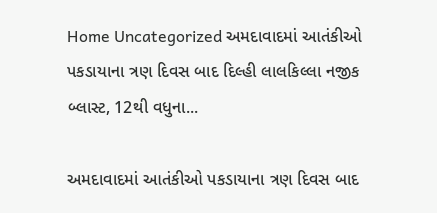Home Uncategorized અમદાવાદમાં આતંકીઓ પકડાયાના ત્રણ દિવસ બાદ દિલ્હી લાલકિલ્લા નજીક બ્લાસ્ટ, 12થી વધુના...

અમદાવાદમાં આતંકીઓ પકડાયાના ત્રણ દિવસ બાદ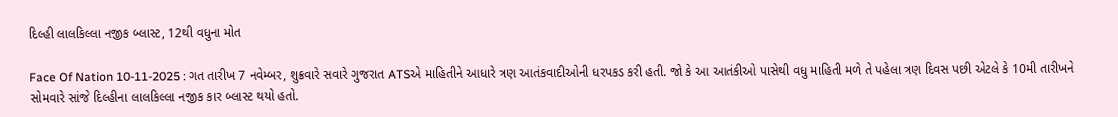દિલ્હી લાલકિલ્લા નજીક બ્લાસ્ટ, 12થી વધુના મોત

Face Of Nation 10-11-2025 : ગત તારીખ 7 નવેમ્બર, શુક્રવારે સવારે ગુજરાત ATSએ માહિતીને આધારે ત્રણ આતંકવાદીઓની ધરપકડ કરી હતી. જો કે આ આતંકીઓ પાસેથી વધુ માહિતી મળે તે પહેલા ત્રણ દિવસ પછી એટલે કે 10મી તારીખને સોમવારે સાંજે દિલ્હીના લાલકિલ્લા નજીક કાર બ્લાસ્ટ થયો હતો.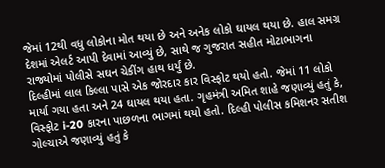જેમાં 12થી વધુ લોકોના મોત થયા છે અને અનેક લોકો ઘાયલ થયા છે. હાલ સમગ્ર દેશમાં એલર્ટ આપી દેવામાં આવ્યું છે, સાથે જ ગુજરાત સહીત મોટાભાગના રાજ્યોમાં પોલીસે સઘન ચેકીંગ હાથ ધર્યું છે.
દિલ્હીમાં લાલ કિલ્લા પાસે એક જોરદાર કાર વિસ્ફોટ થયો હતો. જેમાં 11 લોકો માર્યા ગયા હતા અને 24 ઘાયલ થયા હતા. ગૃહમંત્રી અમિત શાહે જણાવ્યું હતું કે, વિસ્ફોટ i-20 કારના પાછળના ભાગમાં થયો હતો. દિલ્હી પોલીસ કમિશનર સતીશ ગોલ્ચાએ જણાવ્યું હતું કે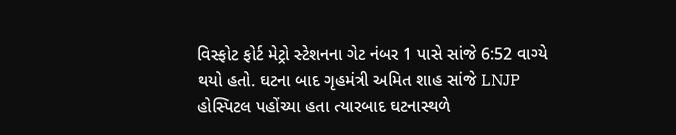વિસ્ફોટ ફોર્ટ મેટ્રો સ્ટેશનના ગેટ નંબર 1 પાસે સાંજે 6:52 વાગ્યે થયો હતો. ઘટના બાદ ગૃહમંત્રી અમિત શાહ સાંજે LNJP હોસ્પિટલ પહોંચ્યા હતા ત્યારબાદ ઘટનાસ્થળે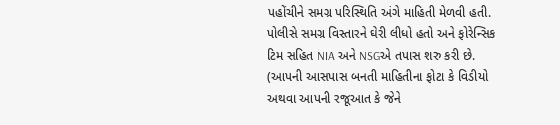પહોંચીને સમગ્ર પરિસ્થિતિ અંગે માહિતી મેળવી હતી. પોલીસે સમગ્ર વિસ્તારને ઘેરી લીધો હતો અને ફોરેન્સિક ટિમ સહિત NIA અને NSGએ તપાસ શરુ કરી છે. (આપની આસપાસ બનતી માહિતીના ફોટા કે વિડીયો અથવા આપની રજૂઆત કે જેને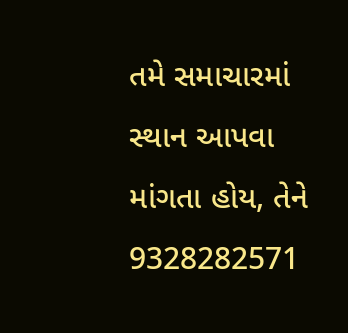તમે સમાચારમાં સ્થાન આપવા માંગતા હોય, તેને 9328282571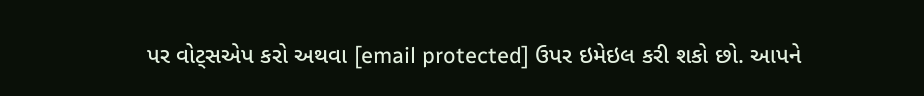પર વોટ્સએપ કરો અથવા [email protected] ઉપર ઇમેઇલ કરી શકો છો. આપને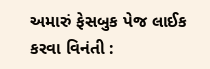અમારું ફેસબુક પેજ લાઈક કરવા વિનંતી :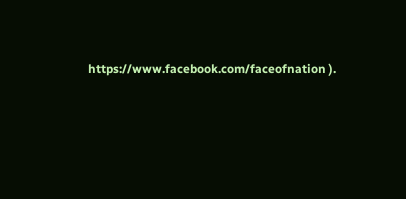https://www.facebook.com/faceofnation ).